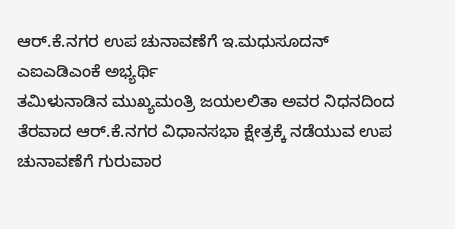ಆರ್.ಕೆ.ನಗರ ಉಪ ಚುನಾವಣೆಗೆ ಇ.ಮಧುಸೂದನ್ ಎಐಎಡಿಎಂಕೆ ಅಭ್ಯರ್ಥಿ
ತಮಿಳುನಾಡಿನ ಮುಖ್ಯಮಂತ್ರಿ ಜಯಲಲಿತಾ ಅವರ ನಿಧನದಿಂದ ತೆರವಾದ ಆರ್.ಕೆ.ನಗರ ವಿಧಾನಸಭಾ ಕ್ಷೇತ್ರಕ್ಕೆ ನಡೆಯುವ ಉಪ ಚುನಾವಣೆಗೆ ಗುರುವಾರ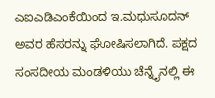ಎಐಎಡಿಎಂಕೆಯಿಂದ ಇ.ಮಧುಸೂದನ್ ಅವರ ಹೆಸರನ್ನು ಘೋಷಿಸಲಾಗಿದೆ. ಪಕ್ಷದ ಸಂಸದೀಯ ಮಂಡಳಿಯು ಚೆನ್ನೈನಲ್ಲಿ ಈ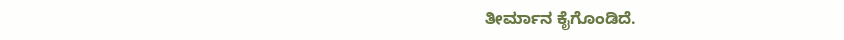ತೀರ್ಮಾನ ಕೈಗೊಂಡಿದೆ.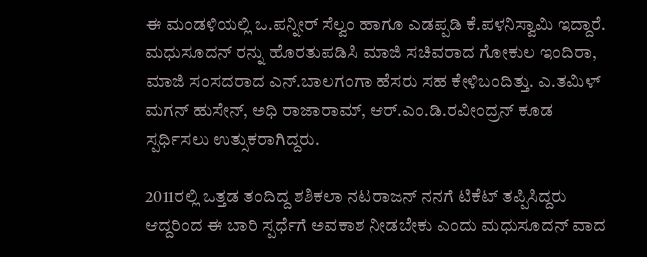ಈ ಮಂಡಳಿಯಲ್ಲಿ ಒ.ಪನ್ನೀರ್ ಸೆಲ್ವಂ ಹಾಗೂ ಎಡಪ್ಪಡಿ ಕೆ.ಪಳನಿಸ್ವಾಮಿ ಇದ್ದಾರೆ. ಮಧುಸೂದನ್ ರನ್ನು ಹೊರತುಪಡಿಸಿ ಮಾಜಿ ಸಚಿವರಾದ ಗೋಕುಲ ಇಂದಿರಾ, ಮಾಜಿ ಸಂಸದರಾದ ಎನ್.ಬಾಲಗಂಗಾ ಹೆಸರು ಸಹ ಕೇಳಿಬಂದಿತ್ತು. ಎ.ತಮಿಳ್ ಮಗನ್ ಹುಸೇನ್, ಅಧಿ ರಾಜಾರಾಮ್, ಆರ್.ಎಂ.ಡಿ.ರವೀಂದ್ರನ್ ಕೂಡ ಸ್ಪರ್ಧಿಸಲು ಉತ್ಸುಕರಾಗಿದ್ದರು.

2011ರಲ್ಲಿ ಒತ್ತಡ ತಂದಿದ್ದ ಶಶಿಕಲಾ ನಟರಾಜನ್ ನನಗೆ ಟಿಕೆಟ್ ತಪ್ಪಿಸಿದ್ದರು ಆದ್ದರಿಂದ ಈ ಬಾರಿ ಸ್ಪರ್ಧೆಗೆ ಅವಕಾಶ ನೀಡಬೇಕು ಎಂದು ಮಧುಸೂದನ್ ವಾದ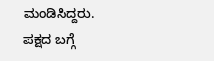ಮಂಡಿಸಿದ್ದರು. ಪಕ್ಷದ ಬಗ್ಗೆ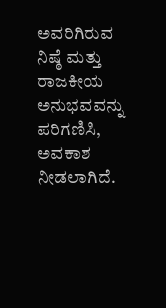ಅವರಿಗಿರುವ ನಿಷ್ಠೆ ಮತ್ತು ರಾಜಕೀಯ ಅನುಭವವನ್ನು ಪರಿಗಣಿಸಿ, ಅವಕಾಶ ನೀಡಲಾಗಿದೆ.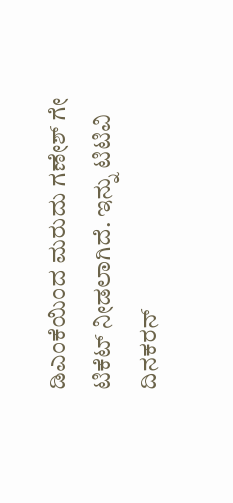ಡಿಎಂಕೆಯಿಂದ ಮರುದು ಗಣೇಶ್ ಗೇ ಟಿಕೆಟ್ ನೀಡಲಾಗಿದೆ. ಇನ್ನು ಟಿಟಿವಿ ದಿನಕರನ್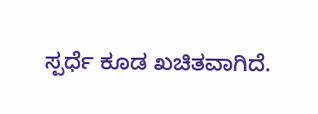ಸ್ಪರ್ಧೆ ಕೂಡ ಖಚಿತವಾಗಿದೆ.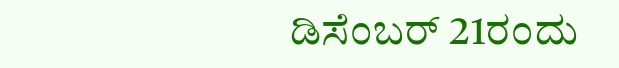ಡಿಸೆಂಬರ್ 21ರಂದು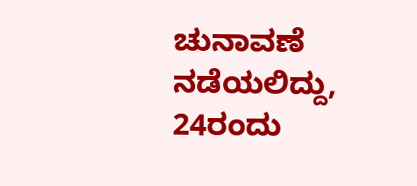ಚುನಾವಣೆ ನಡೆಯಲಿದ್ದು, 24ರಂದು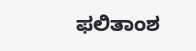ಫಲಿತಾಂಶ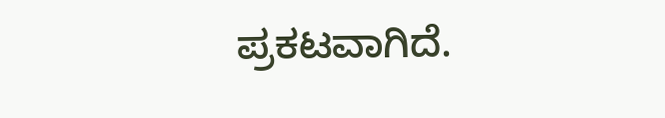ಪ್ರಕಟವಾಗಿದೆ.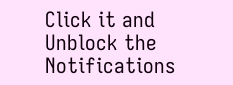Click it and Unblock the Notifications